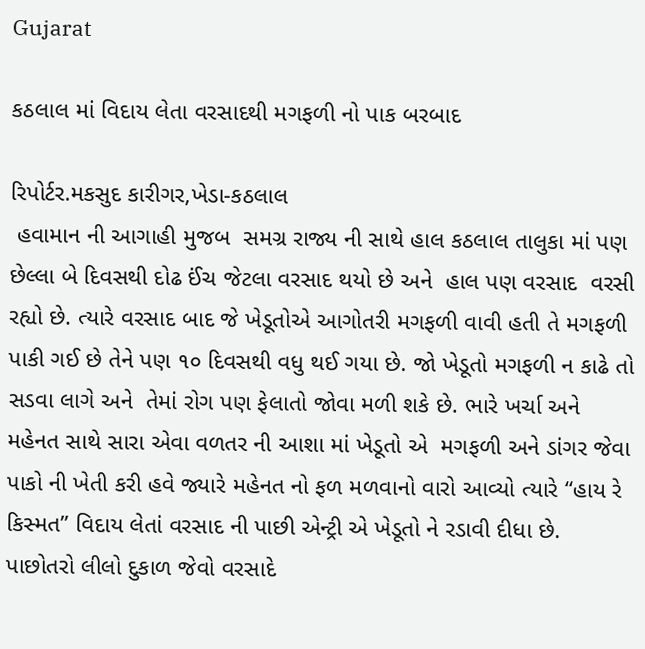Gujarat

કઠલાલ માં વિદાય લેતા વરસાદથી મગફળી નો પાક બરબાદ

રિપોર્ટર.મકસુદ કારીગર,ખેડા-કઠલાલ
 હવામાન ની આગાહી મુજબ  સમગ્ર રાજ્ય ની સાથે હાલ કઠલાલ તાલુકા માં પણ  છેલ્લા બે દિવસથી દોઢ ઈંચ જેટલા વરસાદ થયો છે અને  હાલ પણ વરસાદ  વરસી રહ્યો છે. ત્યારે વરસાદ બાદ જે ખેડૂતોએ આગોતરી મગફળી વાવી હતી તે મગફળી પાકી ગઈ છે તેને પણ ૧૦ દિવસથી વધુ થઈ ગયા છે. જો ખેડૂતો મગફળી ન કાઢે તો સડવા લાગે અને  તેમાં રોગ પણ ફેલાતો જોવા મળી શકે છે. ભારે ખર્ચા અને મહેનત સાથે સારા એવા વળતર ની આશા માં ખેડૂતો એ  મગફળી અને ડાંગર જેવા પાકો ની ખેતી કરી હવે જ્યારે મહેનત નો ફળ મળવાનો વારો આવ્યો ત્યારે “હાય રે કિસ્મત” વિદાય લેતાં વરસાદ ની પાછી એન્ટ્રી એ ખેડૂતો ને રડાવી દીધા છે. પાછોતરો લીલો દુકાળ જેવો વરસાદે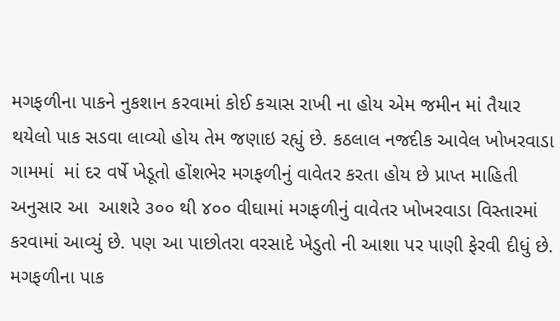મગફળીના પાકને નુકશાન કરવામાં કોઈ કચાસ રાખી ના હોય એમ જમીન માં તૈયાર થયેલો પાક સડવા લાવ્યો હોય તેમ જણાઇ રહ્યું છે. કઠલાલ નજદીક આવેલ ખોખરવાડા ગામમાં  માં દર વર્ષે ખેડૂતો હોંશભેર મગફળીનું વાવેતર કરતા હોય છે પ્રાપ્ત માહિતી અનુસાર આ  આશરે ૩૦૦ થી ૪૦૦ વીઘામાં મગફળીનું વાવેતર ખોખરવાડા વિસ્તારમાં કરવામાં આવ્યું છે. પણ આ પાછોતરા વરસાદે ખેડુતો ની આશા પર પાણી ફેરવી દીધું છે. મગફળીના પાક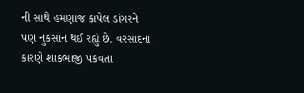ની સાથે હમણાજ કાપેલ ડાંગરને  પણ નુકસાન થઈ રહ્યું છે. વરસાદના કારણે શાકભાજી પકવતા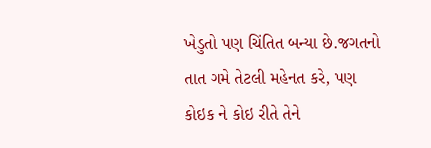ખેડુતો પણ ચિંતિત બન્યા છે.જગતનો તાત ગમે તેટલી મહેનત કરે, પણ કોઇક ને કોઇ રીતે તેને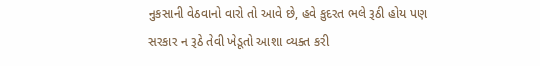નુકસાની વેઠવાનો વારો તો આવે છે, હવે કુદરત ભલે રૂઠી હોય પણ સરકાર ન રૂઠે તેવી ખેડૂતો આશા વ્યક્ત કરી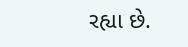રહ્યા છે.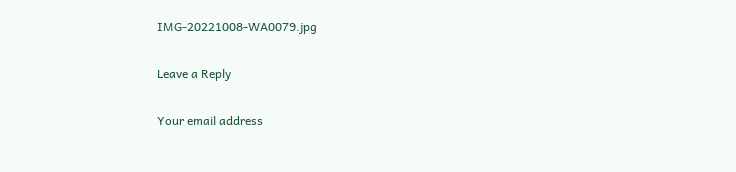IMG-20221008-WA0079.jpg

Leave a Reply

Your email address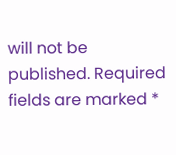will not be published. Required fields are marked *